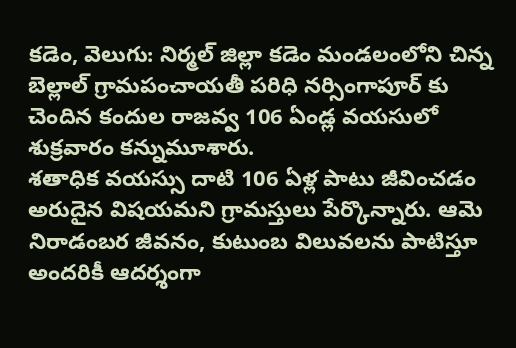కడెం, వెలుగు: నిర్మల్ జిల్లా కడెం మండలంలోని చిన్న బెల్లాల్ గ్రామపంచాయతీ పరిధి నర్సింగాపూర్ కు చెందిన కందుల రాజవ్వ 106 ఏండ్ల వయసులో శుక్రవారం కన్నుమూశారు.
శతాధిక వయస్సు దాటి 106 ఏళ్ల పాటు జీవించడం అరుదైన విషయమని గ్రామస్తులు పేర్కొన్నారు. ఆమె నిరాడంబర జీవనం, కుటుంబ విలువలను పాటిస్తూ అందరికీ ఆదర్శంగా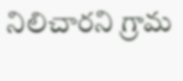నిలిచారని గ్రామ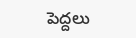పెద్దలు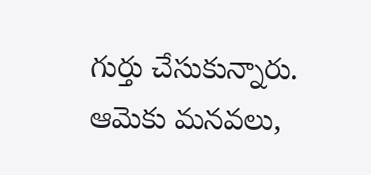గుర్తు చేసుకున్నారు. ఆమెకు మనవలు,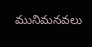మునిమనవలు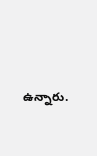ఉన్నారు.